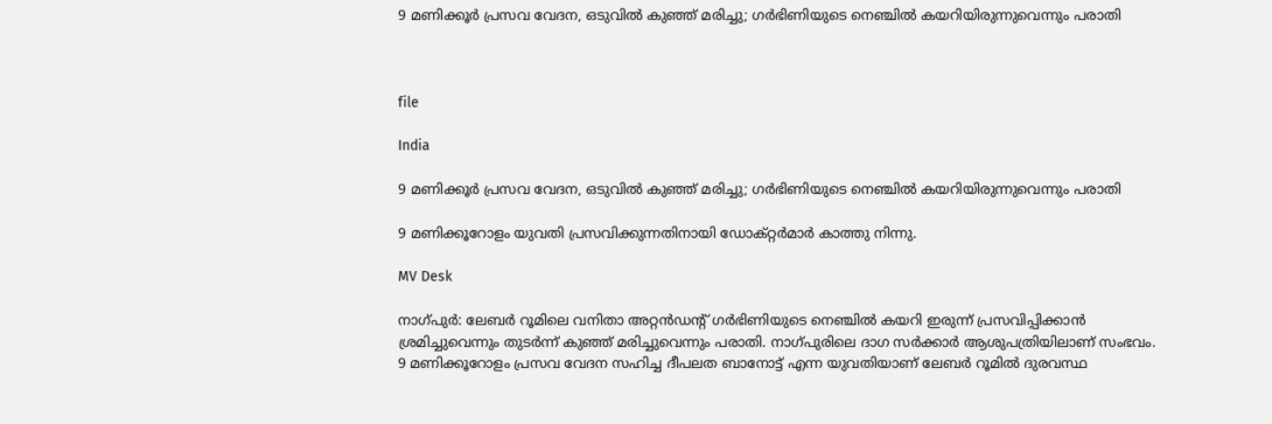9 മണിക്കൂർ പ്രസവ വേദന, ഒടുവിൽ കുഞ്ഞ് മരിച്ചു; ഗർഭിണിയുടെ നെഞ്ചിൽ കയറിയിരുന്നുവെന്നും പരാതി



file

India

9 മണിക്കൂർ പ്രസവ വേദന, ഒടുവിൽ കുഞ്ഞ് മരിച്ചു; ഗർഭിണിയുടെ നെഞ്ചിൽ കയറിയിരുന്നുവെന്നും പരാതി

9 മണിക്കൂറോളം യുവതി പ്രസവിക്കുന്നതിനായി ഡോക്റ്റർമാർ കാത്തു നിന്നു.

MV Desk

നാഗ്പുർ: ലേബർ റൂമിലെ വനിതാ അറ്റൻഡന്‍റ് ഗർഭിണിയുടെ നെഞ്ചിൽ കയറി ഇരുന്ന് പ്രസവിപ്പിക്കാൻ ശ്രമിച്ചുവെന്നും തുടർന്ന് കുഞ്ഞ് മരിച്ചുവെന്നും പരാതി. നാഗ്പുരിലെ ദാഗ സർക്കാർ ആശുപത്രിയിലാണ് സംഭവം. 9 മണിക്കൂറോളം പ്രസവ വേദന സഹിച്ച ദീപലത ബാനോട്ട് എന്ന യുവതിയാണ് ലേബർ റൂമിൽ ദുരവസ്ഥ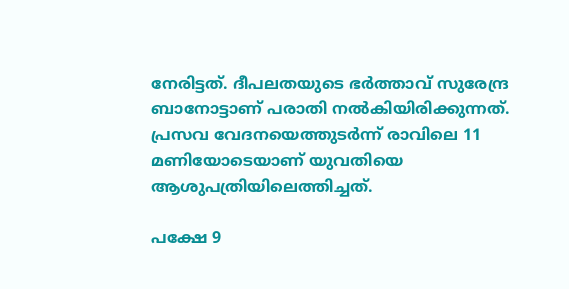നേരിട്ടത്. ദീപലതയുടെ ഭർത്താവ് സുരേന്ദ്ര ബാനോട്ടാണ് പരാതി നൽകിയിരിക്കുന്നത്. പ്രസവ വേദനയെത്തുടർന്ന് രാവിലെ 11 മണിയോടെയാണ് യുവതിയെ ആശുപത്രിയിലെത്തിച്ചത്.

പക്ഷേ 9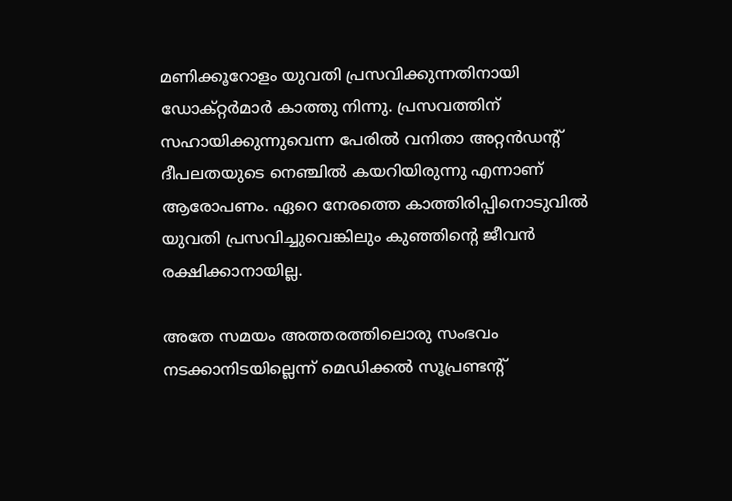മണിക്കൂറോളം യുവതി പ്രസവിക്കുന്നതിനായി ഡോക്റ്റർമാർ കാത്തു നിന്നു. പ്രസവത്തിന് സഹായിക്കുന്നുവെന്ന പേരിൽ വനിതാ അറ്റൻഡന്‍റ് ദീപലതയുടെ നെഞ്ചിൽ കയറിയിരുന്നു എന്നാണ് ആരോപണം. ഏറെ നേരത്തെ കാത്തിരിപ്പിനൊടുവിൽ യുവതി പ്രസവിച്ചുവെങ്കിലും കുഞ്ഞിന്‍റെ ജീവൻ രക്ഷിക്കാനായില്ല.

അതേ സമയം അത്തരത്തിലൊരു സംഭവം നടക്കാനിടയില്ലെന്ന് മെഡിക്കൽ സൂപ്രണ്ടന്‍റ്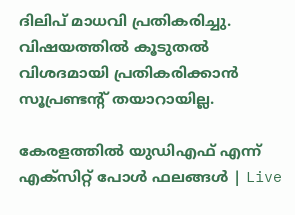ദിലിപ് മാധവി പ്രതികരിച്ചു. വിഷയത്തിൽ കൂടുതൽ വിശദമായി പ്രതികരിക്കാൻ സൂപ്രണ്ടന്‍റ് തയാറായില്ല.

കേരളത്തിൽ യുഡിഎഫ് എന്ന് എക്സിറ്റ് പോൾ ഫലങ്ങൾ | Live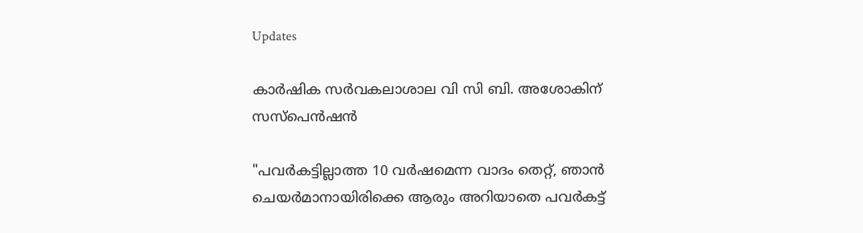Updates

കാർഷിക സർവകലാശാല വി സി ബി. അശോകിന് സസ്പെൻഷൻ

"പവർകട്ടില്ലാത്ത 10 വർഷമെന്ന വാദം തെറ്റ്, ഞാൻ ചെയർമാനായിരിക്കെ ആരും അറിയാതെ പവർകട്ട്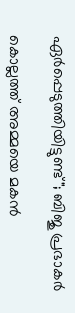ഏർപ്പെടുത്തിയിട്ടുണ്ട്"; ബിജു പ്രഭാകർ

കൊല്ലത്ത് അമ്മയെ മകൻ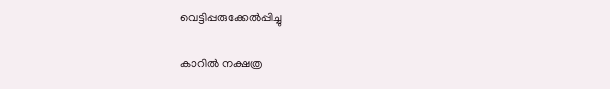വെട്ടിപ്പരുക്കേൽപ്പിച്ചു

കാറിൽ നക്ഷത്ര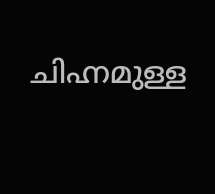ചിഹ്നമുള്ള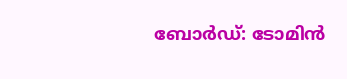ബോർഡ്: ടോമിൻ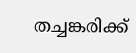തച്ചങ്കരിക്ക്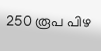250 രൂപ പിഴ